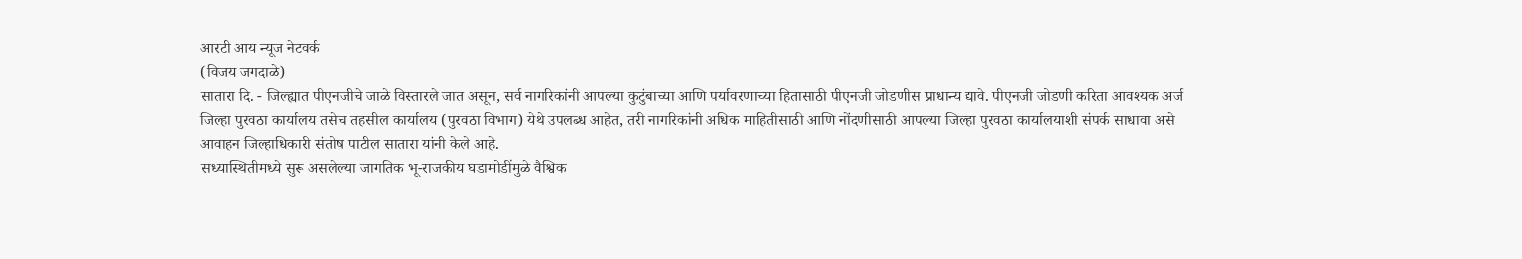आरटी आय न्यूज नेटवर्क
(विजय जगदाळे)
सातारा दि. - जिल्ह्यात पीएनजीचे जाळे विस्तारले जात असून, सर्व नागरिकांनी आपल्या कुटुंबाच्या आणि पर्यावरणाच्या हितासाठी पीएनजी जोडणीस प्राधान्य द्यावे. पीएनजी जोडणी करिता आवश्यक अर्ज जिल्हा पुरवठा कार्यालय तसेच तहसील कार्यालय (पुरवठा विभाग) येथे उपलब्ध आहेत, तरी नागरिकांनी अधिक माहितीसाठी आणि नोंदणीसाठी आपल्या जिल्हा पुरवठा कार्यालयाशी संपर्क साधावा असे आवाहन जिल्हाधिकारी संतोष पाटील सातारा यांनी केले आहे.
सध्यास्थितीमध्ये सुरू असलेल्या जागतिक भू-राजकीय घडामोडींमुळे वैश्विक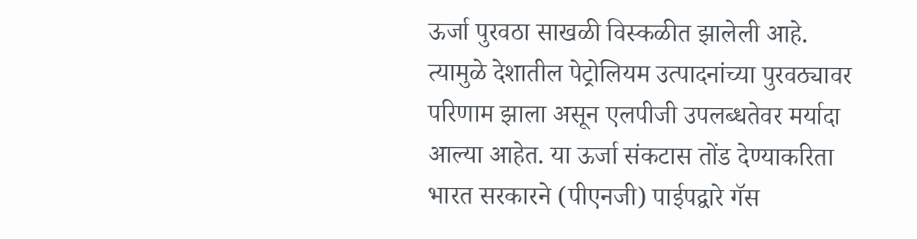ऊर्जा पुरवठा साखळी विस्कळीत झालेली आहे. त्यामुळे देशातील पेट्रोलियम उत्पादनांच्या पुरवठ्यावर परिणाम झाला असून एलपीजी उपलब्धतेवर मर्यादा आल्या आहेत. या ऊर्जा संकटास तोंड देण्याकरिता भारत सरकारने (पीएनजी) पाईपद्वारे गॅस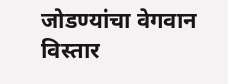जोडण्यांचा वेगवान विस्तार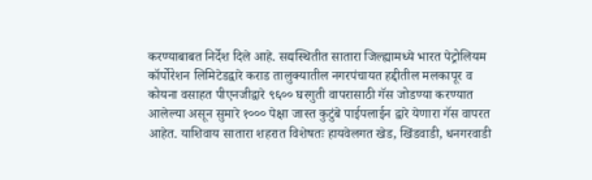करण्याबाबत निर्देश दिले आहे. सद्यस्थितीत सातारा जिल्ह्यामध्ये भारत पेट्रोलियम कॉर्पोरेशन लिमिटेडद्वारे कराड तालुक्यातील नगरपंचायत हद्दीतील मलकापूर व कोयना वसाहत पीएनजीद्वारे ९६०० घरगुती वापरासाठी गॅस जोडण्या करण्यात आलेल्या असून सुमारे १००० पेक्षा जास्त कुटुंबे पाईपलाईन द्वारे येणारा गॅस वापरत आहेत. याशिवाय सातारा शहरात विशेषतः हायवेलगत खेड, खिंडवाडी, धनगरवाडी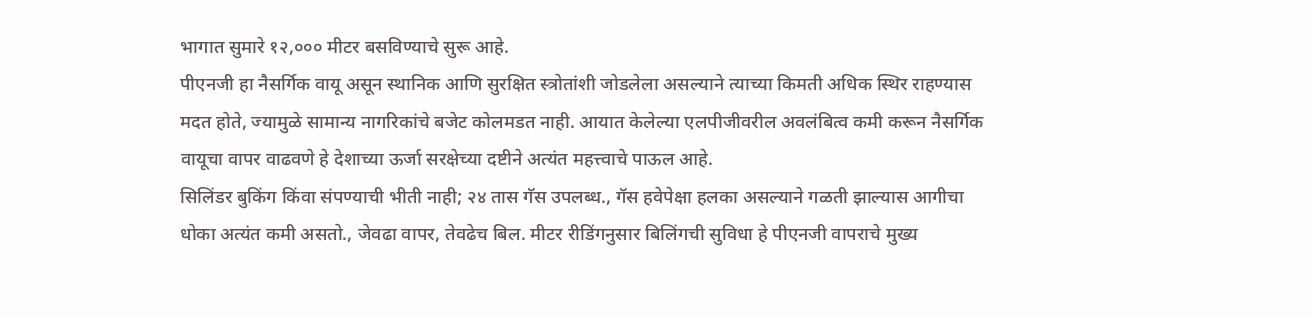भागात सुमारे १२,००० मीटर बसविण्याचे सुरू आहे.
पीएनजी हा नैसर्गिक वायू असून स्थानिक आणि सुरक्षित स्त्रोतांशी जोडलेला असल्याने त्याच्या किमती अधिक स्थिर राहण्यास मदत होते, ज्यामुळे सामान्य नागरिकांचे बजेट कोलमडत नाही. आयात केलेल्या एलपीजीवरील अवलंबित्व कमी करून नैसर्गिक वायूचा वापर वाढवणे हे देशाच्या ऊर्जा सरक्षेच्या दष्टीने अत्यंत महत्त्वाचे पाऊल आहे.
सिलिंडर बुकिंग किंवा संपण्याची भीती नाही; २४ तास गॅस उपलब्ध., गॅस हवेपेक्षा हलका असल्याने गळती झाल्यास आगीचा धोका अत्यंत कमी असतो., जेवढा वापर, तेवढेच बिल. मीटर रीडिंगनुसार बिलिंगची सुविधा हे पीएनजी वापराचे मुख्य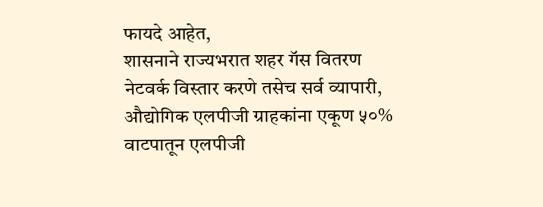फायदे आहेत,
शासनाने राज्यभरात शहर गॅस वितरण नेटवर्क विस्तार करणे तसेच सर्व व्यापारी, औद्योगिक एलपीजी ग्राहकांना एकूण ५०% वाटपातून एलपीजी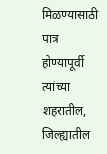मिळण्यासाठी पात्र होण्यापूर्वी त्यांच्या शहरातील, जिल्ह्यातील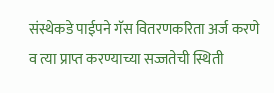संस्थेकडे पाईपने गॅस वितरणकरिता अर्ज करणे व त्या प्राप्त करण्याच्या सज्जतेची स्थिती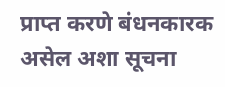प्राप्त करणे बंधनकारक असेल अशा सूचना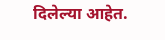दिलेल्या आहेत.